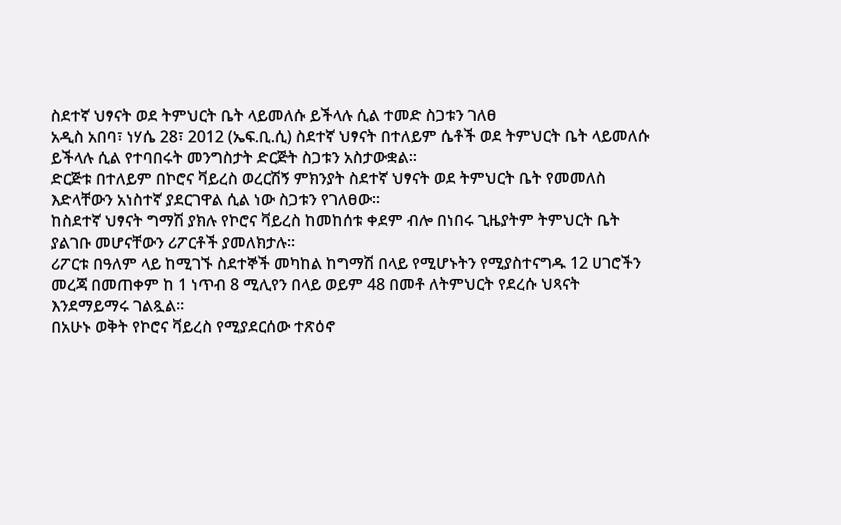ስደተኛ ህፃናት ወደ ትምህርት ቤት ላይመለሱ ይችላሉ ሲል ተመድ ስጋቱን ገለፀ
አዲስ አበባ፣ ነሃሴ 28፣ 2012 (ኤፍ.ቢ.ሲ) ስደተኛ ህፃናት በተለይም ሴቶች ወደ ትምህርት ቤት ላይመለሱ ይችላሉ ሲል የተባበሩት መንግስታት ድርጅት ስጋቱን አስታውቋል፡፡
ድርጅቱ በተለይም በኮሮና ቫይረስ ወረርሽኝ ምክንያት ስደተኛ ህፃናት ወደ ትምህርት ቤት የመመለስ እድላቸውን አነስተኛ ያደርገዋል ሲል ነው ስጋቱን የገለፀው።
ከስደተኛ ህፃናት ግማሽ ያክሉ የኮሮና ቫይረስ ከመከሰቱ ቀደም ብሎ በነበሩ ጊዜያትም ትምህርት ቤት ያልገቡ መሆናቸውን ሪፖርቶች ያመለክታሉ።
ሪፖርቱ በዓለም ላይ ከሚገኙ ስደተኞች መካከል ከግማሽ በላይ የሚሆኑትን የሚያስተናግዱ 12 ሀገሮችን መረጃ በመጠቀም ከ 1 ነጥብ 8 ሚሊየን በላይ ወይም 48 በመቶ ለትምህርት የደረሱ ህጻናት እንደማይማሩ ገልጿል።
በአሁኑ ወቅት የኮሮና ቫይረስ የሚያደርሰው ተጽዕኖ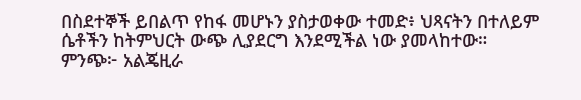በስደተኞች ይበልጥ የከፋ መሆኑን ያስታወቀው ተመድ፥ ህጻናትን በተለይም ሴቶችን ከትምህርት ውጭ ሊያደርግ እንደሚችል ነው ያመላከተው።
ምንጭ፦ አልጄዚራ